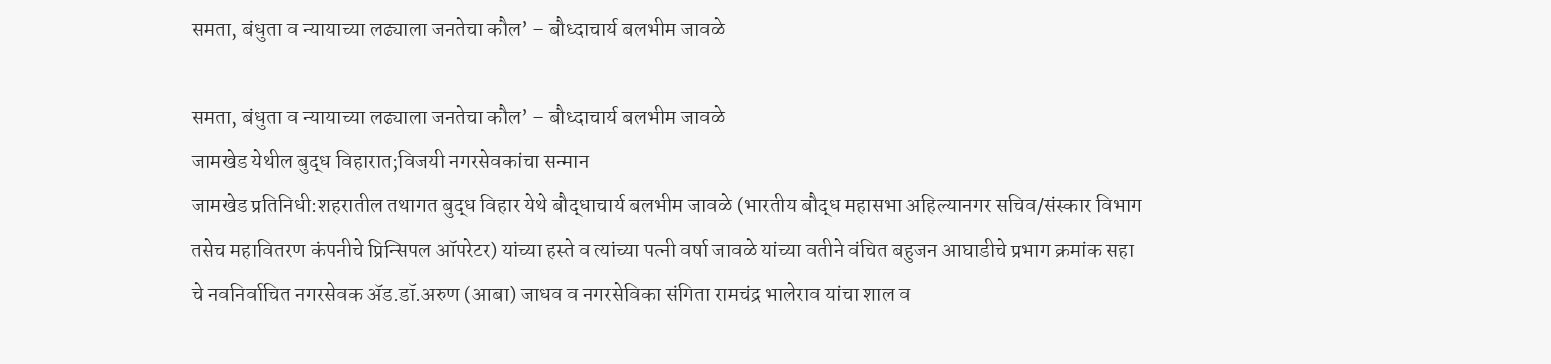समता, बंधुता व न्यायाच्या लढ्याला जनतेचा कौल’ – बौध्दाचार्य बलभीम जावळे

समता, बंधुता व न्यायाच्या लढ्याला जनतेचा कौल’ – बौध्दाचार्य बलभीम जावळे
जामखेड येथील बुद्ध विहारात;विजयी नगरसेवकांचा सन्मान
जामखेड प्रतिनिधी:शहरातील तथागत बुद्ध विहार येथे बौद्धाचार्य बलभीम जावळे (भारतीय बौद्ध महासभा अहिल्यानगर सचिव/संस्कार विभाग तसेच महावितरण कंपनीचे प्रिन्सिपल ऑपरेटर) यांच्या हस्ते व त्यांच्या पत्नी वर्षा जावळे यांच्या वतीने वंचित बहुजन आघाडीचे प्रभाग क्रमांक सहा चे नवनिर्वाचित नगरसेवक ॲड.डॉ.अरुण (आबा) जाधव व नगरसेविका संगिता रामचंद्र भालेराव यांचा शाल व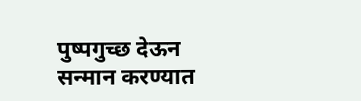पुष्पगुच्छ देऊन सन्मान करण्यात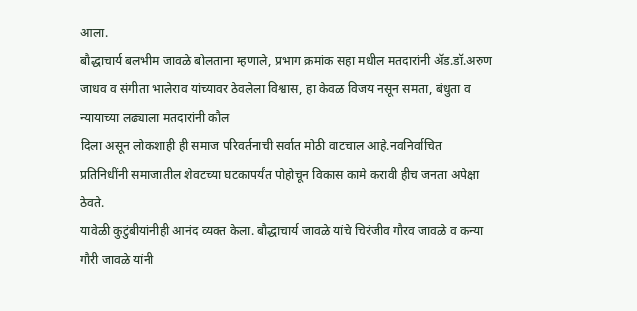आला.
बौद्धाचार्य बलभीम जावळे बोलताना म्हणाले, प्रभाग क्रमांक सहा मधील मतदारांनी ॲड.डॉ.अरुण जाधव व संगीता भालेराव यांच्यावर ठेवलेला विश्वास, हा केवळ विजय नसून समता, बंधुता व न्यायाच्या लढ्याला मतदारांनी कौल
दिला असून लोकशाही ही समाज परिवर्तनाची सर्वात मोठी वाटचाल आहे.नवनिर्वाचित प्रतिनिधींनी समाजातील शेवटच्या घटकापर्यंत पोहोचून विकास कामे करावी हीच जनता अपेक्षा ठेवते.
यावेळी कुटुंबीयांनीही आनंद व्यक्त केला. बौद्धाचार्य जावळे यांचे चिरंजीव गौरव जावळे व कन्या गौरी जावळे यांनी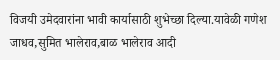विजयी उमेदवारांना भावी कार्यासाठी शुभेच्छा दिल्या.यावेळी गणेश जाधव,सुमित भालेराव,बाळ भालेराव आदी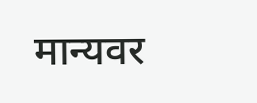मान्यवर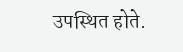उपस्थित होते.